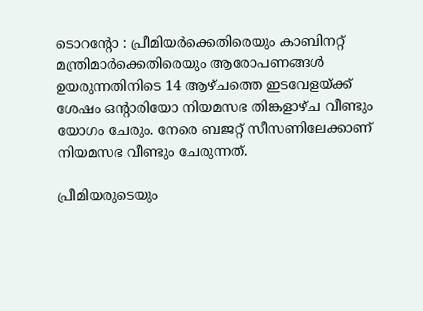ടൊറൻ്റോ : പ്രീമിയർക്കെതിരെയും കാബിനറ്റ് മന്ത്രിമാർക്കെതിരെയും ആരോപണങ്ങൾ ഉയരുന്നതിനിടെ 14 ആഴ്ചത്തെ ഇടവേളയ്ക്ക് ശേഷം ഒൻ്റാരിയോ നിയമസഭ തിങ്കളാഴ്ച വീണ്ടും യോഗം ചേരും. നേരെ ബജറ്റ് സീസണിലേക്കാണ് നിയമസഭ വീണ്ടും ചേരുന്നത്.

പ്രീമിയരുടെയും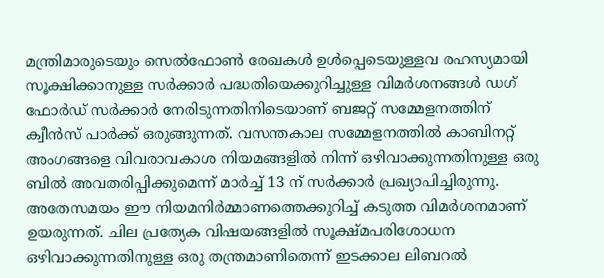മന്ത്രിമാരുടെയും സെൽഫോൺ രേഖകൾ ഉൾപ്പെടെയുള്ളവ രഹസ്യമായി സൂക്ഷിക്കാനുള്ള സർക്കാർ പദ്ധതിയെക്കുറിച്ചുള്ള വിമർശനങ്ങൾ ഡഗ് ഫോർഡ് സർക്കാർ നേരിടുന്നതിനിടെയാണ് ബജറ്റ് സമ്മേളനത്തിന് ക്വീൻസ് പാർക്ക് ഒരുങ്ങുന്നത്. വസന്തകാല സമ്മേളനത്തിൽ കാബിനറ്റ് അംഗങ്ങളെ വിവരാവകാശ നിയമങ്ങളിൽ നിന്ന് ഒഴിവാക്കുന്നതിനുള്ള ഒരു ബിൽ അവതരിപ്പിക്കുമെന്ന് മാർച്ച് 13 ന് സർക്കാർ പ്രഖ്യാപിച്ചിരുന്നു. അതേസമയം ഈ നിയമനിർമ്മാണത്തെക്കുറിച്ച് കടുത്ത വിമർശനമാണ് ഉയരുന്നത്. ചില പ്രത്യേക വിഷയങ്ങളിൽ സൂക്ഷ്മപരിശോധന ഒഴിവാക്കുന്നതിനുള്ള ഒരു തന്ത്രമാണിതെന്ന് ഇടക്കാല ലിബറൽ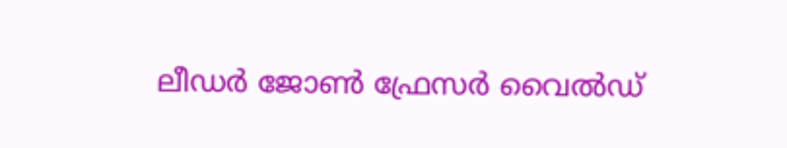ലീഡർ ജോൺ ഫ്രേസർ വൈൽഡ്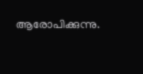ആരോപിക്കുന്നു.